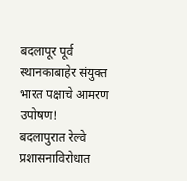बदलापूर पूर्व स्थानकाबाहेर संयुक्त भारत पक्षाचे आमरण उपोषण!
बदलापुरात रेल्वे प्रशासनाविरोधात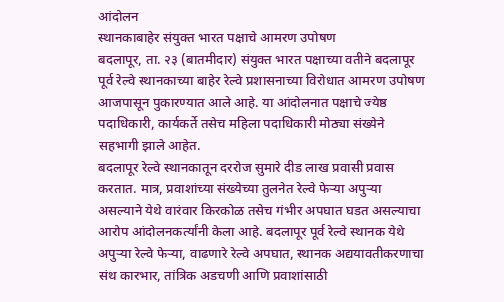आंदोलन
स्थानकाबाहेर संयुक्त भारत पक्षाचे आमरण उपोषण
बदलापूर, ता. २३ (बातमीदार) संयुक्त भारत पक्षाच्या वतीने बदलापूर पूर्व रेल्वे स्थानकाच्या बाहेर रेल्वे प्रशासनाच्या विरोधात आमरण उपोषण आजपासून पुकारण्यात आले आहे. या आंदोलनात पक्षाचे ज्येष्ठ पदाधिकारी, कार्यकर्ते तसेच महिला पदाधिकारी मोठ्या संख्येने सहभागी झाले आहेत.
बदलापूर रेल्वे स्थानकातून दररोज सुमारे दीड लाख प्रवासी प्रवास करतात. मात्र, प्रवाशांच्या संख्येच्या तुलनेत रेल्वे फेऱ्या अपुऱ्या असल्याने येथे वारंवार किरकोळ तसेच गंभीर अपघात घडत असल्याचा आरोप आंदोलनकर्त्यांनी केला आहे. बदलापूर पूर्व रेल्वे स्थानक येथे अपुऱ्या रेल्वे फेऱ्या, वाढणारे रेल्वे अपघात, स्थानक अद्ययावतीकरणाचा संथ कारभार, तांत्रिक अडचणी आणि प्रवाशांसाठी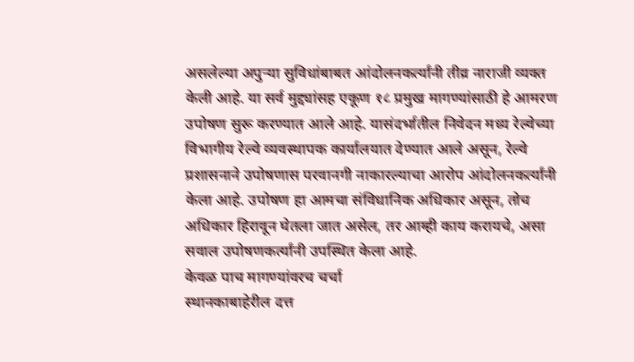असलेल्या अपुऱ्या सुविधांबाबत आंदोलनकर्त्यांनी तीव्र नाराजी व्यक्त केली आहे. या सर्व मुद्द्यांसह एकूण १८ प्रमुख मागण्यांसाठी हे आमरण उपोषण सुरू करण्यात आले आहे. यासंदर्भातील निवेदन मध्य रेल्वेच्या विभागीय रेल्वे व्यवस्थापक कार्यालयात देण्यात आले असून, रेल्वे प्रशासनाने उपोषणास परवानगी नाकारल्याचा आरोप आंदोलनकर्त्यांनी केला आहे. उपोषण हा आमचा संविधानिक अधिकार असून, तोच अधिकार हिरावून घेतला जात असेल, तर आम्ही काय करायचे, असा सवाल उपोषणकर्त्यांनी उपस्थित केला आहे.
केवळ पाच मागण्यांवरच चर्चा
स्थानकाबाहेरील दत्त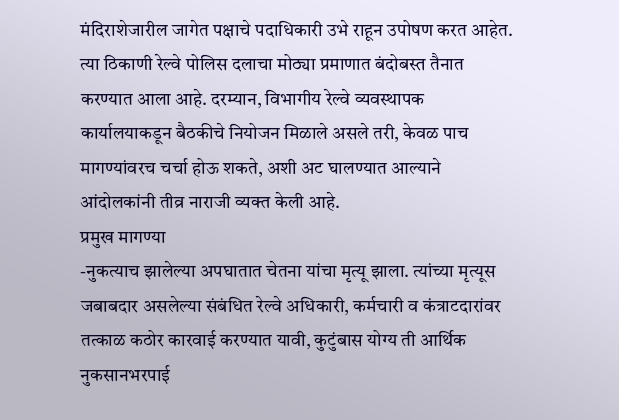मंदिराशेजारील जागेत पक्षाचे पदाधिकारी उभे राहून उपोषण करत आहेत. त्या ठिकाणी रेल्वे पोलिस दलाचा मोठ्या प्रमाणात बंदोबस्त तैनात करण्यात आला आहे. दरम्यान, विभागीय रेल्वे व्यवस्थापक कार्यालयाकडून बैठकीचे नियोजन मिळाले असले तरी, केवळ पाच मागण्यांवरच चर्चा होऊ शकते, अशी अट घालण्यात आल्याने आंदोलकांनी तीव्र नाराजी व्यक्त केली आहे.
प्रमुख मागण्या
-नुकत्याच झालेल्या अपघातात चेतना यांचा मृत्यू झाला. त्यांच्या मृत्यूस जबाबदार असलेल्या संबंधित रेल्वे अधिकारी, कर्मचारी व कंत्राटदारांवर तत्काळ कठोर कारवाई करण्यात यावी, कुटुंबास योग्य ती आर्थिक नुकसानभरपाई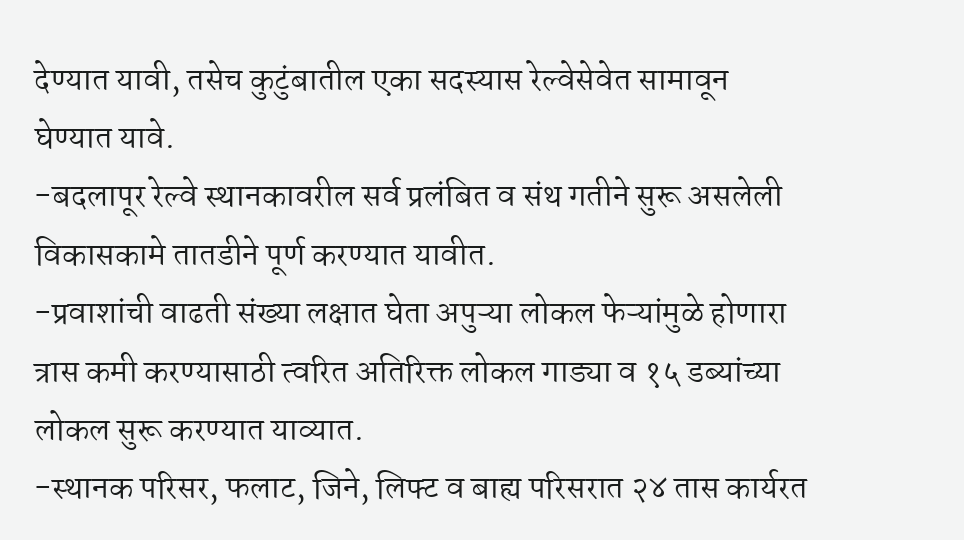देण्यात यावी, तसेच कुटुंबातील एका सदस्यास रेल्वेसेवेत सामावून घेण्यात यावे.
-बदलापूर रेल्वे स्थानकावरील सर्व प्रलंबित व संथ गतीने सुरू असलेली विकासकामे तातडीने पूर्ण करण्यात यावीत.
-प्रवाशांची वाढती संख्या लक्षात घेता अपुऱ्या लोकल फेऱ्यांमुळे होणारा त्रास कमी करण्यासाठी त्वरित अतिरिक्त लोकल गाड्या व १५ डब्यांच्या लोकल सुरू करण्यात याव्यात.
-स्थानक परिसर, फलाट, जिने, लिफ्ट व बाह्य परिसरात २४ तास कार्यरत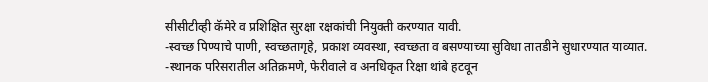सीसीटीव्ही कॅमेरे व प्रशिक्षित सुरक्षा रक्षकांची नियुक्ती करण्यात यावी.
-स्वच्छ पिण्याचे पाणी, स्वच्छतागृहे, प्रकाश व्यवस्था, स्वच्छता व बसण्याच्या सुविधा तातडीने सुधारण्यात याव्यात.
-स्थानक परिसरातील अतिक्रमणे, फेरीवाले व अनधिकृत रिक्षा थांबे हटवून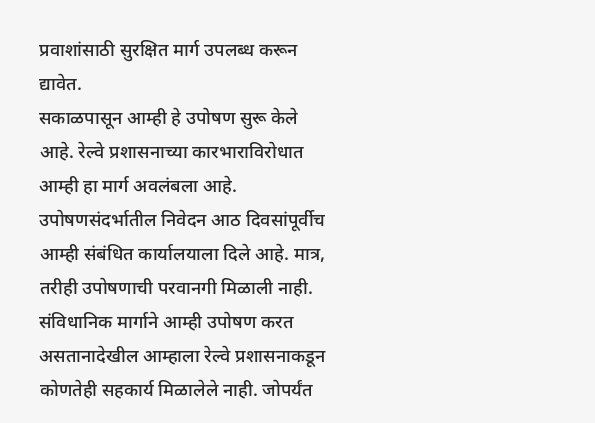प्रवाशांसाठी सुरक्षित मार्ग उपलब्ध करून द्यावेत.
सकाळपासून आम्ही हे उपोषण सुरू केले आहे. रेल्वे प्रशासनाच्या कारभाराविरोधात आम्ही हा मार्ग अवलंबला आहे. उपोषणसंदर्भातील निवेदन आठ दिवसांपूर्वीच आम्ही संबंधित कार्यालयाला दिले आहे. मात्र, तरीही उपोषणाची परवानगी मिळाली नाही. संविधानिक मार्गाने आम्ही उपोषण करत असतानादेखील आम्हाला रेल्वे प्रशासनाकडून कोणतेही सहकार्य मिळालेले नाही. जोपर्यंत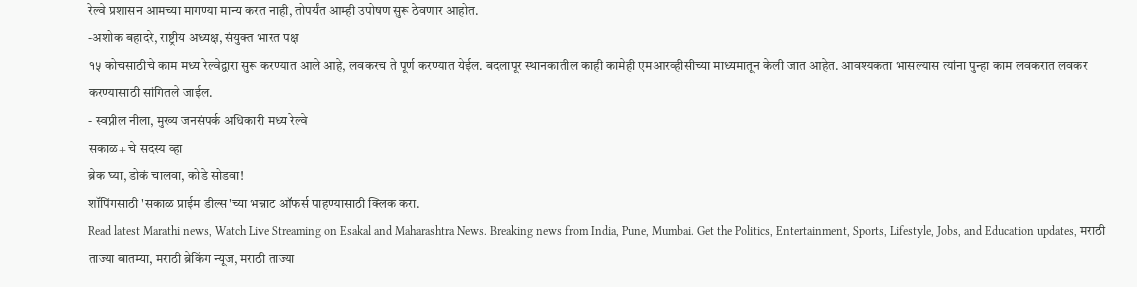रेल्वे प्रशासन आमच्या मागण्या मान्य करत नाही, तोपर्यंत आम्ही उपोषण सुरू ठेवणार आहोत.
-अशोक बहादरे, राष्ट्रीय अध्यक्ष, संयुक्त भारत पक्ष
१५ कोचसाठीचे काम मध्य रेल्वेद्वारा सुरू करण्यात आले आहे, लवकरच ते पूर्ण करण्यात येईल. बदलापूर स्थानकातील काही कामेही एमआरव्हीसीच्या माध्यमातून केली जात आहेत. आवश्यकता भासल्यास त्यांना पुन्हा काम लवकरात लवकर करण्यासाठी सांगितले जाईल.
- स्वप्नील नीला, मुख्य जनसंपर्क अधिकारी मध्य रेल्वे
सकाळ+ चे सदस्य व्हा
ब्रेक घ्या, डोकं चालवा, कोडे सोडवा!
शॉपिंगसाठी 'सकाळ प्राईम डील्स'च्या भन्नाट ऑफर्स पाहण्यासाठी क्लिक करा.
Read latest Marathi news, Watch Live Streaming on Esakal and Maharashtra News. Breaking news from India, Pune, Mumbai. Get the Politics, Entertainment, Sports, Lifestyle, Jobs, and Education updates, मराठी ताज्या बातम्या, मराठी ब्रेकिंग न्यूज, मराठी ताज्या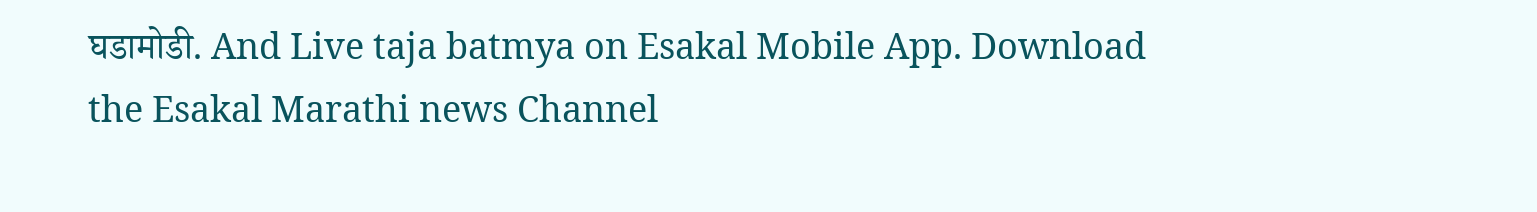घडामोडी. And Live taja batmya on Esakal Mobile App. Download the Esakal Marathi news Channel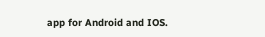app for Android and IOS.